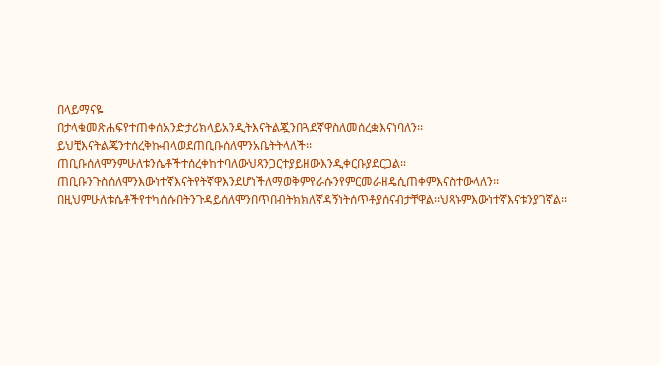በላይማናዬ
በታላቁመጽሐፍየተጠቀሰአንድታሪክላይአንዲትእናትልጇንበጓደኛዋስለመሰረቋእናነባለን፡፡ይህቺእናትልጄንተሰረቅኩብላወደጠቢቡሰለሞንአቤትትላለች፡፡ጠቢቡሰለሞንምሁለቱንሴቶችተሰረቀከተባለውህጻንጋርተያይዘውእንዲቀርቡያደርጋል፡፡ጠቢቡንጉስሰለሞንእውነተኛእናትየትኛዋእንደሆነችለማወቅምየራሱንየምርመራዘዴሲጠቀምእናስተውላለን፡፡በዚህምሁለቱሴቶችየተካሰሱበትንጉዳይሰለሞንበጥበብትክክለኛዳኝነትሰጥቶያሰናብታቸዋል፡፡ህጻኑምእውነተኛእናቱንያገኛል፡፡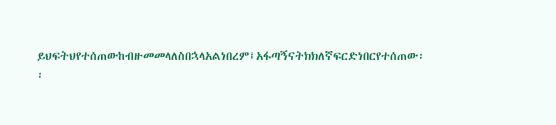ይህፍትህየተሰጠውከብዙመመላለስበኋላአልነበረም፤አፋጣኝናትክክለኛፍርድነበርየተሰጠው፡፡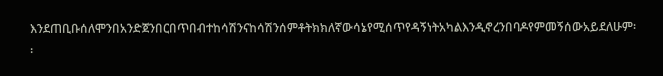እንደጠቢቡሰለሞንበአንድጀንበርበጥበብተከሳሽንናከሳሽንሰምቶትክክለኛውሳኔየሚሰጥየዳኝነትአካልእንዲኖረንበባዶየምመኝሰውአይደለሁም፡፡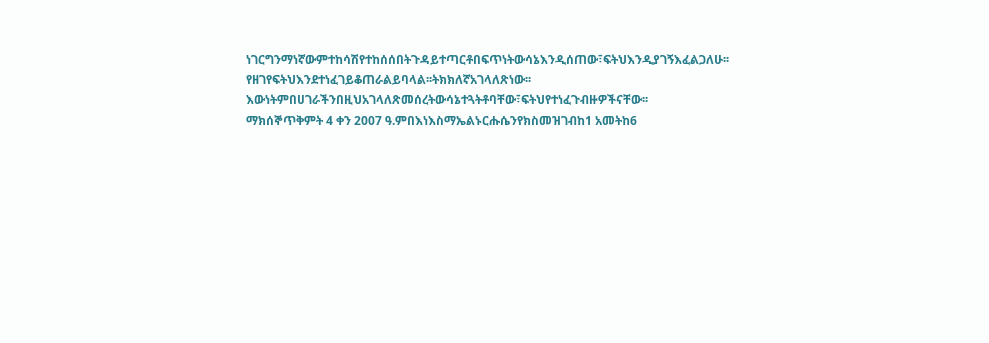ነገርግንማነኛውምተከሳሽየተከሰሰበትጉዳይተጣርቶበፍጥነትውሳኔእንዲሰጠው፣ፍትህእንዲያገኝእፈልጋለሁ፡፡የዘገየፍትህእንደተነፈገይቆጠራልይባላል፡፡ትክክለኛአገላለጽነው፡፡እውነትምበሀገራችንበዚህአገላለጽመሰረትውሳኔተጓትቶባቸው፣ፍትህየተነፈጉብዙዎችናቸው፡፡
ማክሰኞጥቅምት 4 ቀን 2007 ዓ.ምበእነእስማኤልኑርሑሴንየክስመዝገብከ1 አመትከ6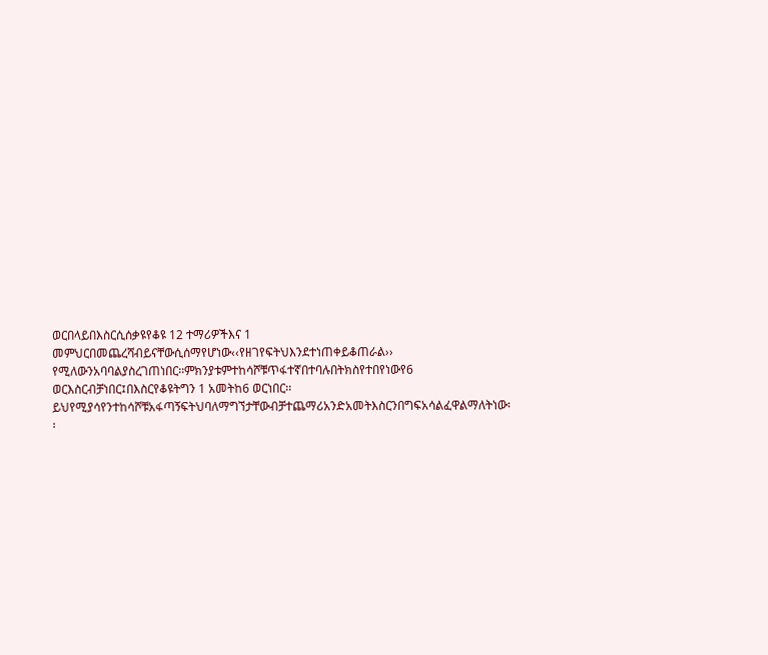ወርበላይበእስርሲሰቃዩየቆዩ 12 ተማሪዎችእና 1 መምህርበመጨረሻብይናቸውሲሰማየሆነው‹‹የዘገየፍትህእንደተነጠቀይቆጠራል›› የሚለውንአባባልያስረገጠነበር፡፡ምክንያቱምተከሳሾቹጥፋተኛበተባሉበትክስየተበየነውየ6 ወርእስርብቻነበር፤በእስርየቆዩትግን 1 አመትከ6 ወርነበር፡፡ይህየሚያሳየንተከሳሾቹአፋጣኝፍትህባለማግኘታቸውብቻተጨማሪአንድአመትእስርንበግፍአሳልፈዋልማለትነው፡፡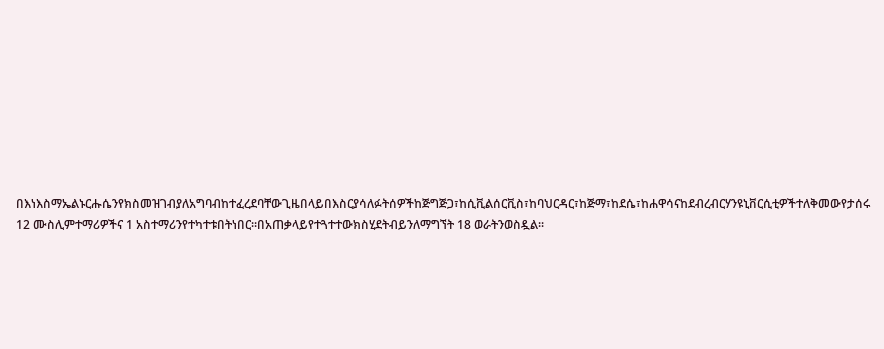በእነእስማኤልኑርሑሴንየክስመዝገብያለአግባብከተፈረደባቸውጊዜበላይበእስርያሳለፉትሰዎችከጅግጅጋ፣ከሲቪልሰርቪስ፣ከባህርዳር፣ከጅማ፣ከደሴ፣ከሐዋሳናከደብረብርሃንዩኒቨርሲቲዎችተለቅመውየታሰሩ 12 ሙስሊምተማሪዎችና 1 አስተማሪንየተካተቱበትነበር፡፡በአጠቃላይየተጓተተውክስሂደትብይንለማግኘት 18 ወራትንወስዷል፡፡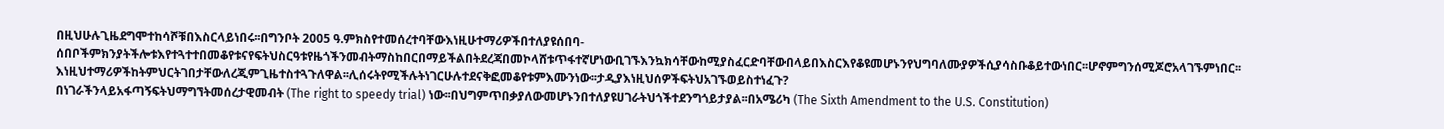በዚህሁሉጊዜደግሞተከሳሾቹበእስርላይነበሩ፡፡በግንቦት 2005 ዓ.ምክስየተመሰረተባቸውእነዚሁተማሪዎችበተለያዩሰበባ-ሰበቦችምክንያትችሎቱእየተጓተተበመቆየቱናየፍትህስርዓቱየዜጎችንመብትማስከበርበማይችልበትደረጃበመኮላሸቱጥፋተኛሆነውቢገኙእንኳክሳቸውከሚያስፈርድባቸውበላይበእስርእየቆዩመሆኑንየህግባለሙያዎችሲያሳስቡቆይተውነበር፡፡ሆኖምግንሰሚጆሮአላገኙምነበር፡፡እነዚህተማሪዎችከትምህርትገበታቸውለረጂምጊዜተስተጓጉለዋል፡፡ሊሰሩትየሚችሉትነገርሁሉተደናቅፎመቆየቱምእሙንነው፡፡ታዲያእነዚህሰዎችፍትህአገኙወይስተነፈጉ?
በነገራችንላይአፋጣኝፍትህማግኘትመሰረታዊመብት (The right to speedy trial) ነው፡፡በህግምጥበቃያለውመሆኑንበተለያዩሀገራትህጎችተደንግጎይታያል፡፡በአሜሪካ (The Sixth Amendment to the U.S. Constitution)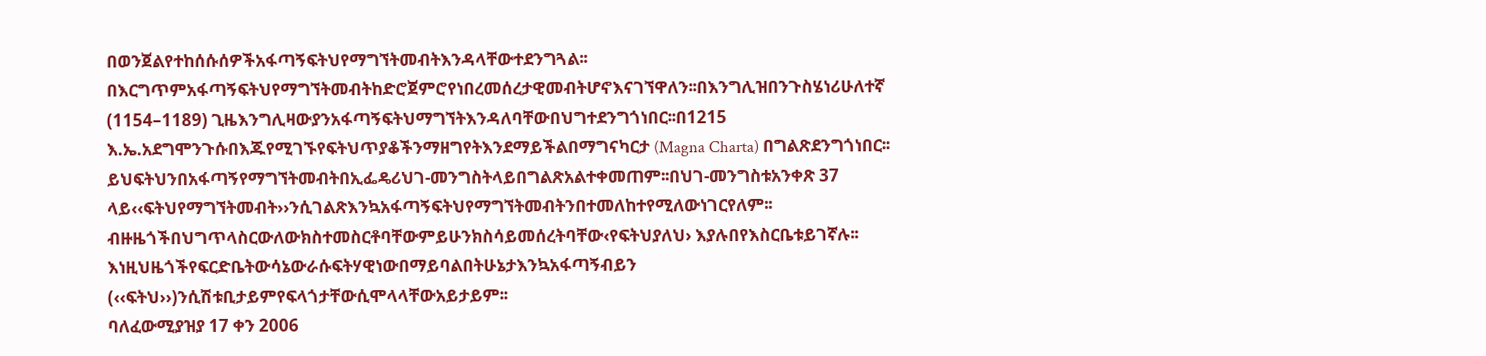በወንጀልየተከሰሱሰዎችአፋጣኝፍትህየማግኘትመብትእንዳላቸውተደንግጓል፡፡በእርግጥምአፋጣኝፍትህየማግኘትመብትከድሮጀምሮየነበረመሰረታዊመብትሆኖእናገኘዋለን፡፡በእንግሊዝበንጉስሄነሪሁለተኛ (1154–1189) ጊዜእንግሊዛውያንአፋጣኝፍትህማግኘትእንዳለባቸውበህግተደንግጎነበር፡፡በ1215 እ.ኤ.አደግሞንጉሱበእጁየሚገኙየፍትህጥያቆችንማዘግየትእንደማይችልበማግናካርታ (Magna Charta) በግልጽደንግጎነበር፡፡ይህፍትህንበአፋጣኝየማግኘትመብትበኢፌዴሪህገ-መንግስትላይበግልጽአልተቀመጠም፡፡በህገ-መንግስቱአንቀጽ 37 ላይ‹‹ፍትህየማግኘትመብት››ንሲገልጽእንኳአፋጣኝፍትህየማግኘትመብትንበተመለከተየሚለውነገርየለም፡፡ብዙዜጎችበህግጥላስርውለውክስተመስርቶባቸውምይሁንክስሳይመሰረትባቸው‹የፍትህያለህ› እያሉበየእስርቤቱይገኛሉ፡፡እነዚህዜጎችየፍርድቤትውሳኔውራሱፍትሃዊነውበማይባልበትሁኔታእንኳአፋጣኝብይን (‹‹ፍትህ››)ንሲሽቱቢታይምየፍላጎታቸውሲሞላላቸውአይታይም፡፡
ባለፈውሚያዝያ 17 ቀን 2006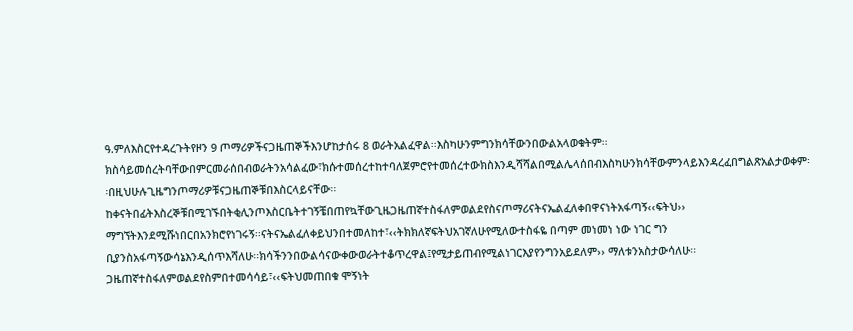ዓ.ምለእስርየተዳረጉትየዞን 9 ጦማሪዎችናጋዜጠኞችእንሆከታሰሩ 8 ወራትአልፈዋል፡፡እስካሁንምግንክሳቸውንበውልአላወቁትም፡፡ክስሳይመሰረትባቸውበምርመራሰበብወራትንአሳልፈው፣ክሱተመሰረተከተባለጀምሮየተመሰረተውክስእንዲሻሻልበሚልሌላሰበብእስካሁንክሳቸውምንላይእንዳረፈበግልጽአልታወቀም፡፡በዚህሁሉጊዜግንጦማሪዎቹናጋዜጠኞቹበእስርላይናቸው፡፡ከቀናትበፊትእስረኞቹበሚገኙበትቂሊንጦእስርቤትተገኝቼበጠየኳቸውጊዜጋዜጠኛተስፋለምወልደየስናጦማሪናትናኤልፈለቀበዋናነትአፋጣኝ‹‹ፍትህ›› ማግኘትእንደሚሹነበርበአንክሮየነገሩኝ፡፡ናትናኤልፈለቀይህንበተመለከተ፣‹‹ትክክለኛፍትህአገኛለሁየሚለውተስፋዬ በጣም መነመነ ነው ነገር ግን ቢያንስአፋጣኝውሳኔእንዲሰጥእሻለሁ፡፡ክሳችንንበውልሳናውቀውወራትተቆጥረዋል፤የሚታይጠብየሚልነገርእያየንግንአይደለም›› ማለቱንአስታውሳለሁ፡፡ጋዜጠኛተስፋለምወልደየስምበተመሳሳይ፣‹‹ፍትህመጠበቁ ሞኝነት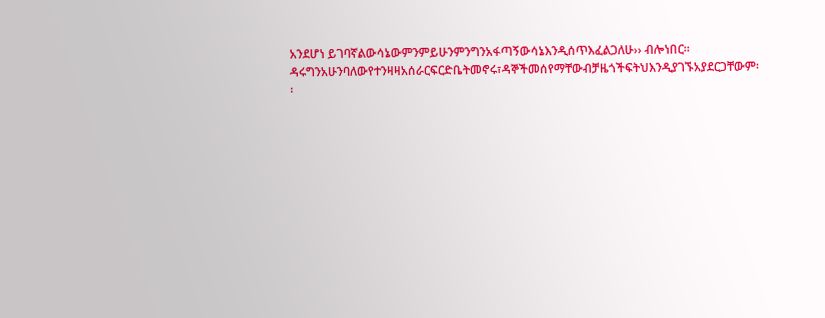አንደሆነ ይገባኛልውሳኔውምንምይሁንምንግንአፋጣኝውሳኔእንዲሰጥእፈልጋለሁ›› ብሎነበር፡፡ዳሩግንአሁንባለውየተንዛዛአሰራርፍርድቤትመኖሩ፣ዳኞችመሰየማቸውብቻዜጎችፍትህእንዲያገኙአያደርጋቸውም፡፡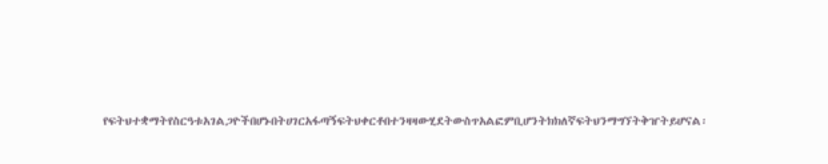የፍትህተቋማትየስርዓቱአገልጋዮችበሆኑበትሀገርአፋጣኝፍትህቀርቶበተንዛዛውሂደትውስጥአልፎምቢሆንትክክለኛፍትህንማግኘትቅዠትይሆናል፡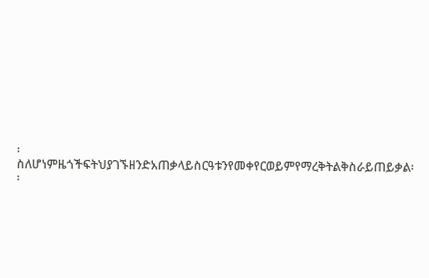፡ስለሆነምዜጎችፍትህያገኙዘንድአጠቃላይስርዓቱንየመቀየርወይምየማረቅትልቅስራይጠይቃል፡፡